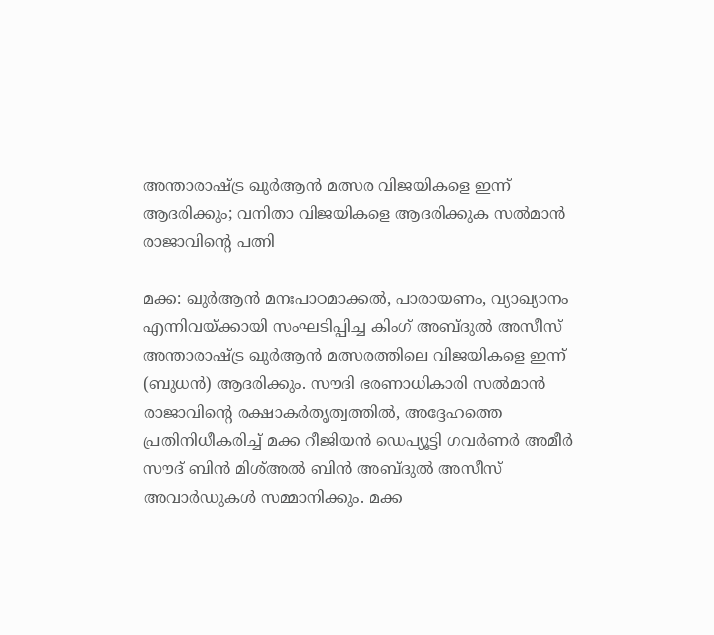അന്താരാഷ്ട്ര ഖുർആൻ മത്സര വിജയികളെ ഇന്ന് ആദരിക്കും; വനിതാ വിജയികളെ ആദരിക്കുക സൽമാൻ രാജാവിന്റെ പത്നി

മക്ക: ഖുർആൻ മനഃപാഠമാക്കൽ, പാരായണം, വ്യാഖ്യാനം എന്നിവയ്ക്കായി സംഘടിപ്പിച്ച കിംഗ് അബ്ദുൽ അസീസ് അന്താരാഷ്ട്ര ഖുർആൻ മത്സരത്തിലെ വിജയികളെ ഇന്ന് (ബുധൻ) ആദരിക്കും. സൗദി ഭരണാധികാരി സൽമാൻ രാജാവിന്റെ രക്ഷാകർതൃത്വത്തിൽ, അദ്ദേഹത്തെ പ്രതിനിധീകരിച്ച് മക്ക റീജിയൻ ഡെപ്യൂട്ടി ഗവർണർ അമീർ സൗദ് ബിൻ മിശ്അൽ ബിൻ അബ്ദുൽ അസീസ് അവാർഡുകൾ സമ്മാനിക്കും. മക്ക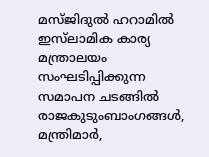മസ്ജിദുൽ ഹറാമിൽ ഇസ്‌ലാമിക കാര്യ മന്ത്രാലയം സംഘടിപ്പിക്കുന്ന സമാപന ചടങ്ങിൽ രാജകുടുംബാംഗങ്ങൾ, മന്ത്രിമാർ,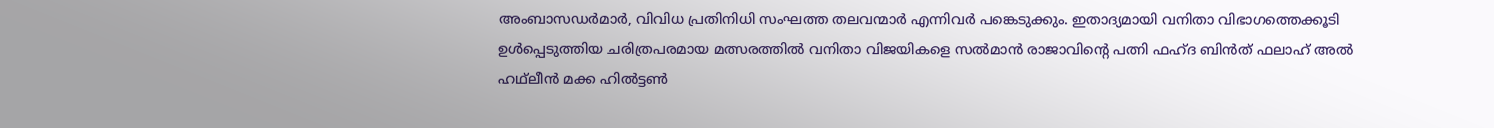അംബാസഡർമാർ, വിവിധ പ്രതിനിധി സംഘത്ത തലവന്മാർ എന്നിവർ പങ്കെടുക്കും. ഇതാദ്യമായി വനിതാ വിഭാഗത്തെക്കൂടി ഉൾപ്പെടുത്തിയ ചരിത്രപരമായ മത്സരത്തിൽ വനിതാ വിജയികളെ സൽമാൻ രാജാവിന്റെ പത്നി ഫഹ്ദ ബിൻത് ഫലാഹ് അൽ ഹഥ്‌ലീൻ മക്ക ഹിൽട്ടൺ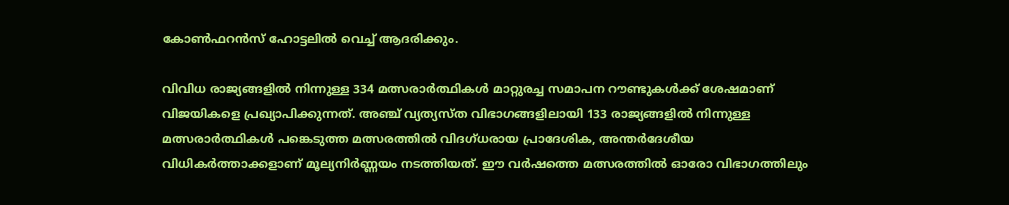കോൺഫറൻസ് ഹോട്ടലിൽ വെച്ച് ആദരിക്കും.

വിവിധ രാജ്യങ്ങളിൽ നിന്നുള്ള 334 മത്സരാർത്ഥികൾ മാറ്റുരച്ച സമാപന റൗണ്ടുകൾക്ക് ശേഷമാണ് വിജയികളെ പ്രഖ്യാപിക്കുന്നത്. അഞ്ച് വ്യത്യസ്ത വിഭാഗങ്ങളിലായി 133 രാജ്യങ്ങളിൽ നിന്നുള്ള മത്സരാർത്ഥികൾ പങ്കെടുത്ത മത്സരത്തിൽ വിദഗ്ധരായ പ്രാദേശിക, അന്തർദേശീയ വിധികർത്താക്കളാണ് മൂല്യനിർണ്ണയം നടത്തിയത്. ഈ വർഷത്തെ മത്സരത്തിൽ ഓരോ വിഭാഗത്തിലും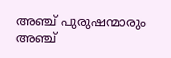അഞ്ച് പുരുഷന്മാരും അഞ്ച്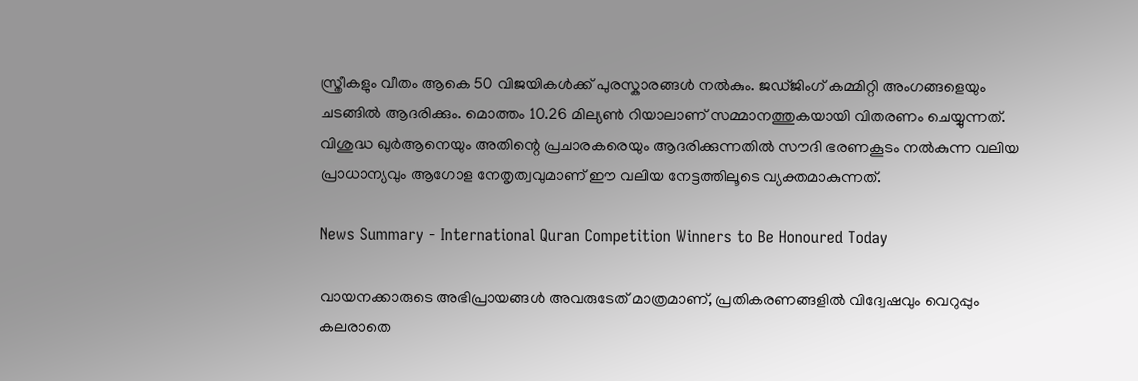സ്ത്രീകളും വീതം ആകെ 50 വിജയികൾക്ക് പുരസ്കാരങ്ങൾ നൽകും. ജഡ്ജിംഗ് കമ്മിറ്റി അംഗങ്ങളെയും ചടങ്ങിൽ ആദരിക്കും. മൊത്തം 10.26 മില്യൺ റിയാലാണ് സമ്മാനത്തുകയായി വിതരണം ചെയ്യുന്നത്. വിശുദ്ധ ഖുർആനെയും അതിന്റെ പ്രചാരകരെയും ആദരിക്കുന്നതിൽ സൗദി ഭരണകൂടം നൽകുന്ന വലിയ പ്രാധാന്യവും ആഗോള നേതൃത്വവുമാണ് ഈ വലിയ നേട്ടത്തിലൂടെ വ്യക്തമാകുന്നത്.

News Summary - International Quran Competition Winners to Be Honoured Today

വായനക്കാരുടെ അഭിപ്രായങ്ങള്‍ അവരുടേത് മാത്രമാണ്, പ്രതികരണങ്ങളിൽ വിദ്വേഷവും വെറുപ്പും കലരാതെ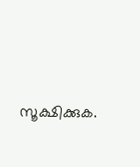സൂക്ഷിക്കുക.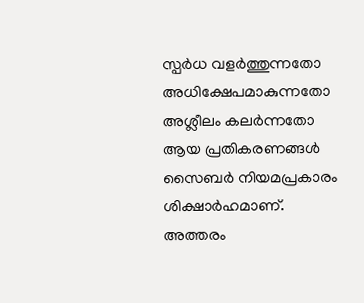സ്പർധ വളർത്തുന്നതോ അധിക്ഷേപമാകുന്നതോ അശ്ലീലം കലർന്നതോ ആയ പ്രതികരണങ്ങൾ സൈബർ നിയമപ്രകാരം ശിക്ഷാർഹമാണ്. അത്തരം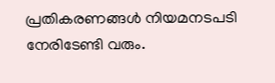പ്രതികരണങ്ങൾ നിയമനടപടി നേരിടേണ്ടി വരും.